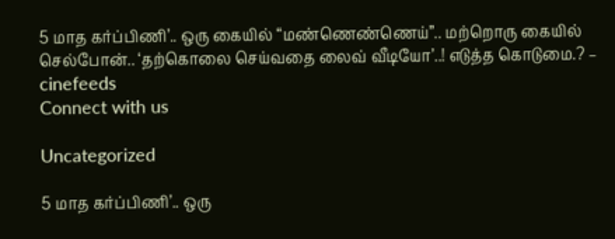5 மாத கர்ப்பிணி’.. ஒரு கையில் “மண்ணெண்ணெய்”.. மற்றொரு கையில் செல்போன்.. ‘தற்கொலை செய்வதை லைவ் வீடியோ’..! எடுத்த கொடுமை.? – cinefeeds
Connect with us

Uncategorized

5 மாத கர்ப்பிணி’.. ஒரு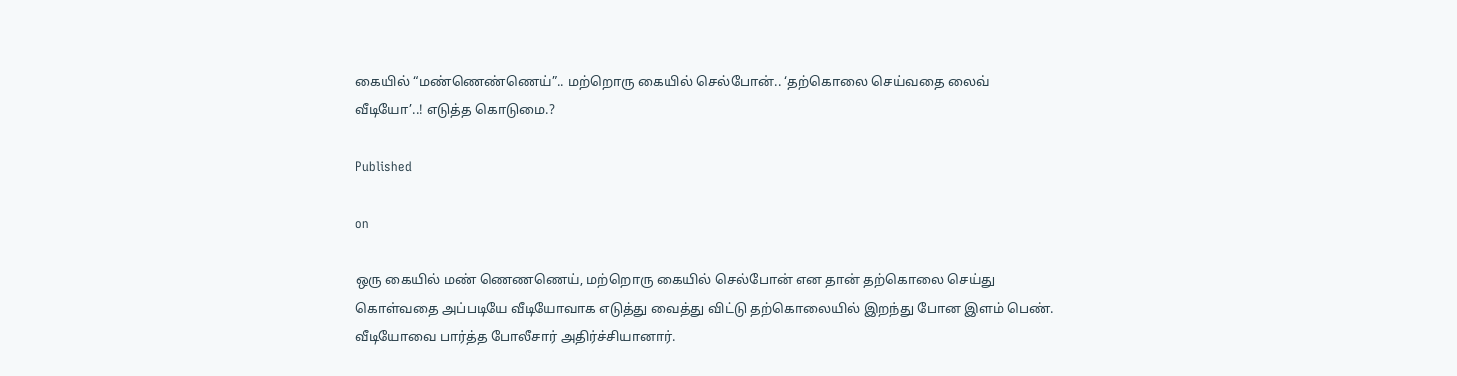கையில் “மண்ணெண்ணெய்”.. மற்றொரு கையில் செல்போன்.. ‘தற்கொலை செய்வதை லைவ் வீடியோ’..! எடுத்த கொடுமை.?

Published

on

ஒரு கையில் மண் ணெணணெய், மற்றொரு கையில் செல்போன் என தான் தற்கொலை செய்து கொள்வதை அப்படியே வீடியோவாக எடுத்து வைத்து விட்டு தற்கொலையில் இறந்து போன இளம் பெண். வீடியோவை பார்த்த போலீசார் அதிர்ச்சியானார்.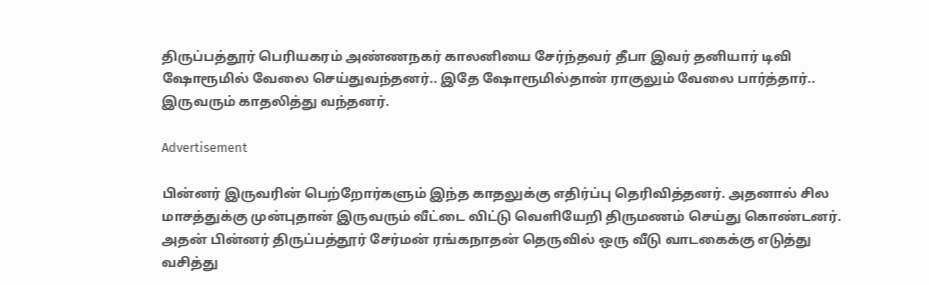திருப்பத்தூர் பெரியகரம் அண்ணநகர் காலனியை சேர்ந்தவர் தீபா இவர் தனியார் டிவி ஷோரூமில் வேலை செய்துவந்தனர்.. இதே ஷோரூமில்தான் ராகுலும் வேலை பார்த்தார்.. இருவரும் காதலித்து வந்தனர்.

Advertisement

பின்னர் இருவரின் பெற்றோர்களும் இந்த காதலுக்கு எதிர்ப்பு தெரிவித்தனர். அதனால் சில மாசத்துக்கு முன்புதான் இருவரும் வீட்டை விட்டு வெளியேறி திருமணம் செய்து கொண்டனர். அதன் பின்னர் திருப்பத்தூர் சேர்மன் ரங்கநாதன் தெருவில் ஒரு வீடு வாடகைக்கு எடுத்து வசித்து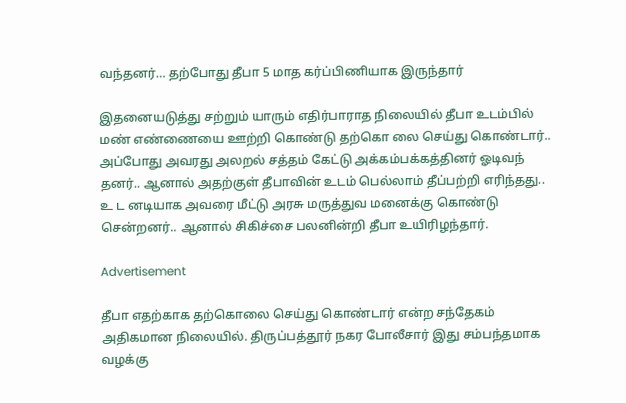வந்தனர்… தற்போது தீபா 5 மாத கர்ப்பிணியாக இருந்தார்

இதனையடுத்து சற்றும் யாரும் எதிர்பாராத நிலையில் தீபா உடம்பில் மண் எண்ணையை ஊற்றி கொண்டு தற்கொ லை செய்து கொண்டார்.. அப்போது அவரது அலறல் சத்தம் கேட்டு அக்கம்பக்கத்தினர் ஓடிவந் தனர்.. ஆனால் அதற்குள் தீபாவின் உடம் பெல்லாம் தீப்பற்றி எரிந்தது.. உ ட னடியாக அவரை மீட்டு அரசு மருத்துவ மனைக்கு கொண்டு சென்றனர்.. ஆனால் சிகிச்சை பலனின்றி தீபா உயிரிழந்தார்.

Advertisement

தீபா எதற்காக தற்கொலை செய்து கொண்டார் என்ற சந்தேகம் அதிகமான நிலையில். திருப்பத்தூர் நகர போலீசார் இது சம்பந்தமாக வழக்கு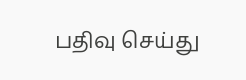பதிவு செய்து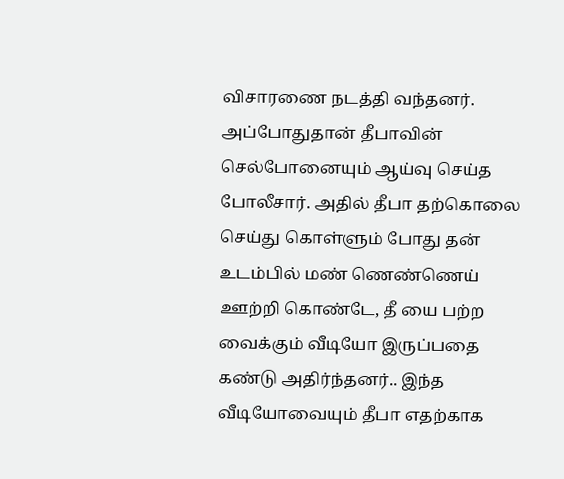விசாரணை நடத்தி வந்தனர். அப்போதுதான் தீபாவின் செல்போனையும் ஆய்வு செய்த போலீசார். அதில் தீபா தற்கொலை செய்து கொள்ளும் போது தன் உடம்பில் மண் ணெண்ணெய் ஊற்றி கொண்டே, தீ யை பற்ற வைக்கும் வீடியோ இருப்பதை கண்டு அதிர்ந்தனர்.. இந்த வீடியோவையும் தீபா எதற்காக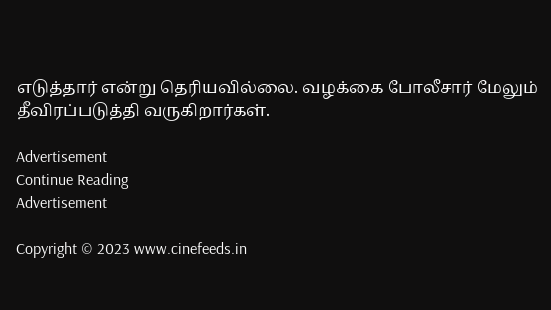எடுத்தார் என்று தெரியவில்லை. வழக்கை போலீசார் மேலும் தீவிரப்படுத்தி வருகிறார்கள்.

Advertisement
Continue Reading
Advertisement

Copyright © 2023 www.cinefeeds.in